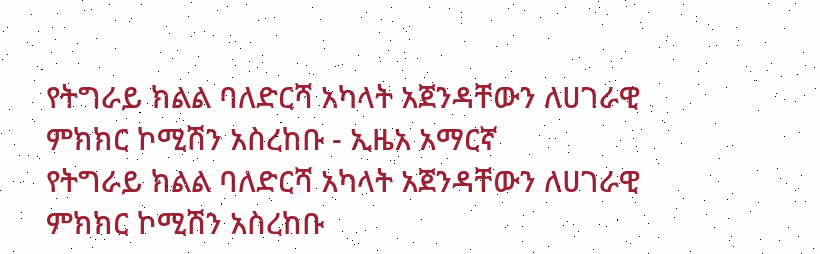የትግራይ ክልል ባለድርሻ አካላት አጀንዳቸውን ለሀገራዊ ምክክር ኮሚሽን አስረከቡ - ኢዜአ አማርኛ
የትግራይ ክልል ባለድርሻ አካላት አጀንዳቸውን ለሀገራዊ ምክክር ኮሚሽን አስረከቡ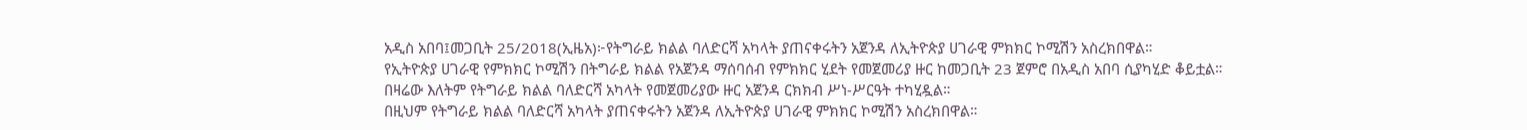አዲስ አበባ፤መጋቢት 25/2018(ኢዜአ)፦የትግራይ ክልል ባለድርሻ አካላት ያጠናቀሩትን አጀንዳ ለኢትዮጵያ ሀገራዊ ምክክር ኮሚሽን አስረክበዋል።
የኢትዮጵያ ሀገራዊ የምክክር ኮሚሽን በትግራይ ክልል የአጀንዳ ማሰባሰብ የምክክር ሂደት የመጀመሪያ ዙር ከመጋቢት 23 ጀምሮ በአዲስ አበባ ሲያካሂድ ቆይቷል።
በዛሬው እለትም የትግራይ ክልል ባለድርሻ አካላት የመጀመሪያው ዙር አጀንዳ ርክክብ ሥነ-ሥርዓት ተካሂዷል።
በዚህም የትግራይ ክልል ባለድርሻ አካላት ያጠናቀሩትን አጀንዳ ለኢትዮጵያ ሀገራዊ ምክክር ኮሚሽን አስረክበዋል።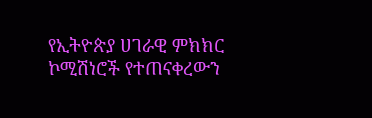የኢትዮጵያ ሀገራዊ ምክክር ኮሚሽነሮች የተጠናቀረውን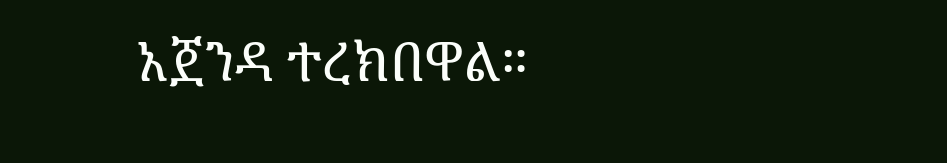አጀንዳ ተረክበዋል።